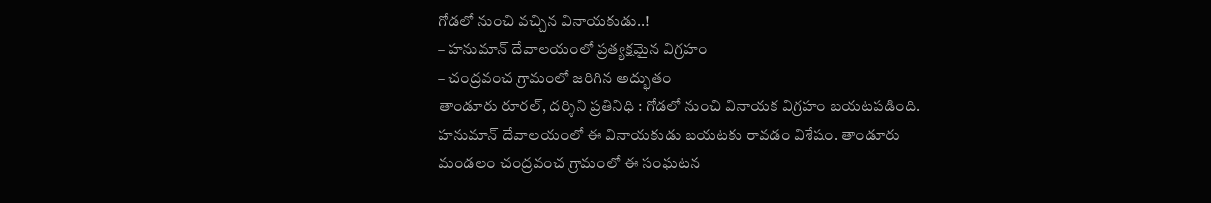గోడలో నుంచి వచ్చిన వినాయకుడు..!
– హనుమాన్ దేవాలయంలో ప్రత్యక్షమైన విగ్రహం
– చంద్రవంచ గ్రామంలో జరిగిన అద్భుతం
తాండూరు రూరల్, దర్శిని ప్రతినిధి : గోడలో నుంచి వినాయక విగ్రహం బయటపడింది. హనుమాన్ దేవాలయంలో ఈ వినాయకుడు బయటకు రావడం విశేషం. తాండూరు మండలం చంద్రవంచ గ్రామంలో ఈ సంఘటన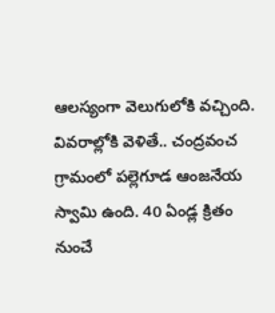ఆలస్యంగా వెలుగులోకి వచ్చింది. వివరాల్లోకి వెళితే.. చంద్రవంచ గ్రామంలో పల్లెగూడ ఆంజనేయ స్వామి ఉంది. 40 ఏండ్ల క్రితం నుంచే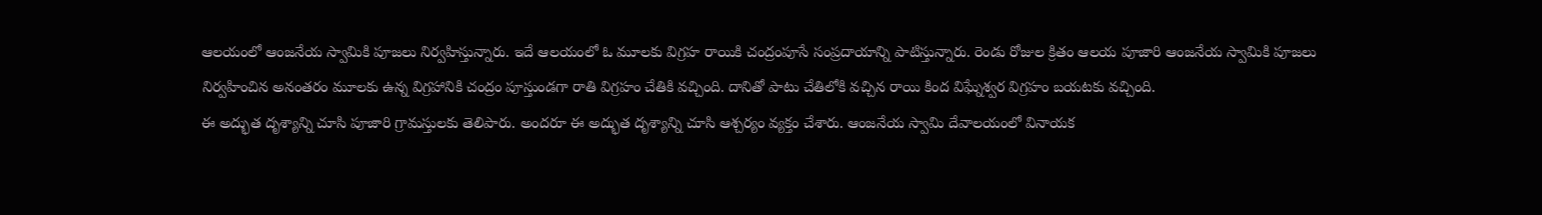ఆలయంలో ఆంజనేయ స్వామికి పూజలు నిర్వహిస్తున్నారు. ఇదే ఆలయంలో ఓ మూలకు విగ్రహ రాయికి చంద్రంపూసే సంప్రదాయాన్ని పాటిస్తున్నారు. రెండు రోజుల క్రితం ఆలయ పూజారి ఆంజనేయ స్వామికి పూజలు నిర్వహించిన అనంతరం మూలకు ఉన్న విగ్రహానికి చంద్రం పూస్తుండగా రాతి విగ్రహం చేతికి వచ్చింది. దానితో పాటు చేతిలోకి వచ్చిన రాయి కింద విఘ్నేశ్వర విగ్రహం బయటకు వచ్చింది.
ఈ అద్భుత దృశ్యాన్ని చూసి పూజారి గ్రామస్తులకు తెలిపారు. అందరూ ఈ అద్భుత దృశ్యాన్ని చూసి ఆశ్చర్యం వ్యక్తం చేశారు. ఆంజనేయ స్వామి దేవాలయంలో వినాయక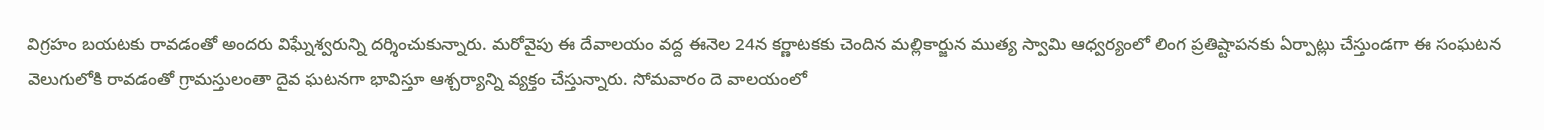విగ్రహం బయటకు రావడంతో అందరు విఘ్నేశ్వరున్ని దర్శించుకున్నారు. మరోవైపు ఈ దేవాలయం వద్ద ఈనెల 24న కర్ణాటకకు చెందిన మల్లికార్జున ముత్య స్వామి ఆధ్వర్యంలో లింగ ప్రతిష్టాపనకు ఏర్పాట్లు చేస్తుండగా ఈ సంఘటన వెలుగులోకి రావడంతో గ్రామస్తులంతా దైవ ఘటనగా భావిస్తూ ఆశ్చర్యాన్ని వ్యక్తం చేస్తున్నారు. సోమవారం దె వాలయంలో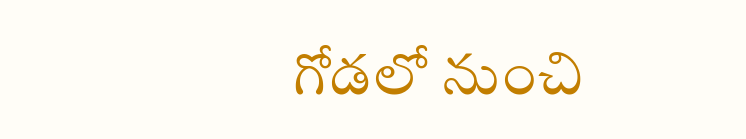గోడలో నుంచి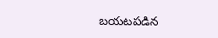బయటపడిన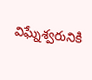విఘ్నేశ్వరునికి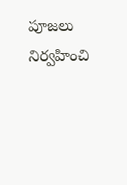పూజలు నిర్వహించి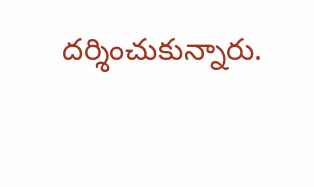దర్శించుకున్నారు.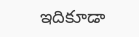ఇదికూడా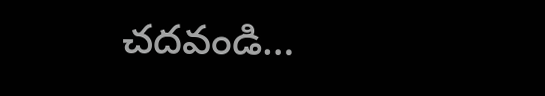చదవండి…